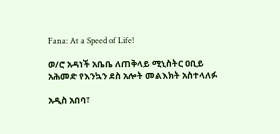Fana: At a Speed of Life!

ወ/ሮ አዳነች አቤቤ ለጠቅላይ ሚኒስትር ዐቢይ አሕመድ የእንኳን ደስ አሎት መልእክት አስተላለፉ

አዲስ አበባ፣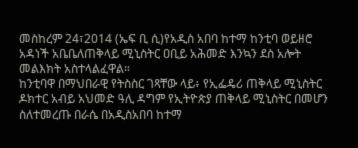መስከረም 24፣2014 (ኤፍ ቢ ሲ)የአዲስ አበባ ከተማ ከንቲባ ወይዘሮ አዳነች አቤቤለጠቅላይ ሚኒስትር ዐቢይ አሕመድ እንኳን ደስ አሎት መልእክት አስተላልፈዋል።
ከንቲባዋ በማህበራዊ የትስስር ገጻቸው ላይ፥ የኢፌዴሪ ጠቅላይ ሚኒስትር ዶክተር አብይ አህመድ ዓሊ ዳግም የኢትዮጵያ ጠቅላይ ሚኒስትር በመሆን ስለተመረጡ በራሴ በአዲስአበባ ከተማ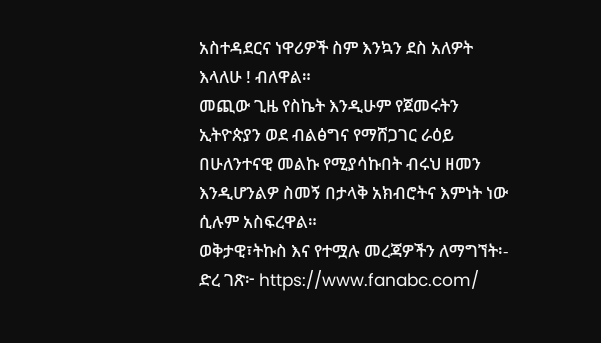አስተዳደርና ነዋሪዎች ስም እንኳን ደስ አለዎት እላለሁ ! ብለዋል።
መጪው ጊዜ የስኬት እንዲሁም የጀመሩትን ኢትዮጵያን ወደ ብልፅግና የማሸጋገር ራዕይ በሁለንተናዊ መልኩ የሚያሳኩበት ብሩህ ዘመን እንዲሆንልዎ ስመኝ በታላቅ አክብሮትና እምነት ነው ሲሉም አስፍረዋል።
ወቅታዊ፣ትኩስ እና የተሟሉ መረጃዎችን ለማግኘት፡-
ድረ ገጽ፦ https://www.fanabc.com/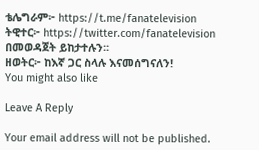ቴሌግራም፦ https://t.me/fanatelevision
ትዊተር፦ https://twitter.com/fanatelevision በመወዳጀት ይከታተሉን፡፡
ዘወትር፦ ከእኛ ጋር ስላሉ እናመሰግናለን!
You might also like

Leave A Reply

Your email address will not be published.